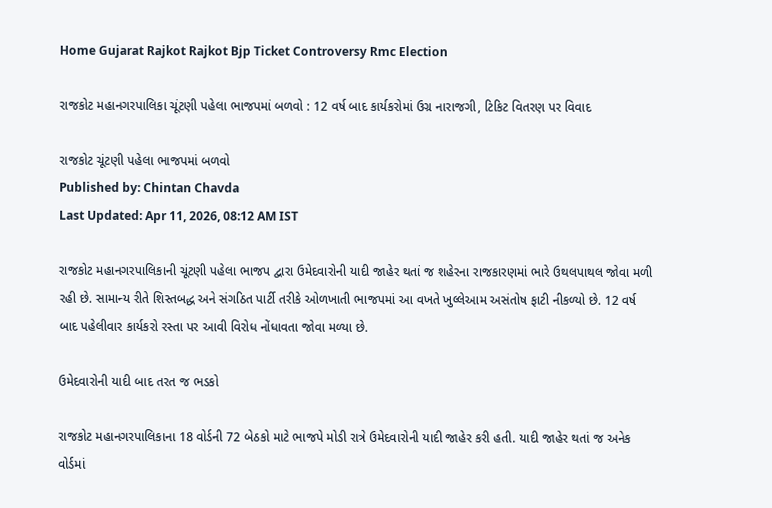Home Gujarat Rajkot Rajkot Bjp Ticket Controversy Rmc Election

રાજકોટ મહાનગરપાલિકા ચૂંટણી પહેલા ભાજપમાં બળવો : 12 વર્ષ બાદ કાર્યકરોમાં ઉગ્ર નારાજગી, ટિકિટ વિતરણ પર વિવાદ

રાજકોટ ચૂંટણી પહેલા ભાજપમાં બળવો
Published by: Chintan Chavda
Last Updated: Apr 11, 2026, 08:12 AM IST

રાજકોટ મહાનગરપાલિકાની ચૂંટણી પહેલા ભાજપ દ્વારા ઉમેદવારોની યાદી જાહેર થતાં જ શહેરના રાજકારણમાં ભારે ઉથલપાથલ જોવા મળી રહી છે. સામાન્ય રીતે શિસ્તબદ્ધ અને સંગઠિત પાર્ટી તરીકે ઓળખાતી ભાજપમાં આ વખતે ખુલ્લેઆમ અસંતોષ ફાટી નીકળ્યો છે. 12 વર્ષ બાદ પહેલીવાર કાર્યકરો રસ્તા પર આવી વિરોધ નોંધાવતા જોવા મળ્યા છે.

ઉમેદવારોની યાદી બાદ તરત જ ભડકો

રાજકોટ મહાનગરપાલિકાના 18 વોર્ડની 72 બેઠકો માટે ભાજપે મોડી રાત્રે ઉમેદવારોની યાદી જાહેર કરી હતી. યાદી જાહેર થતાં જ અનેક વોર્ડમાં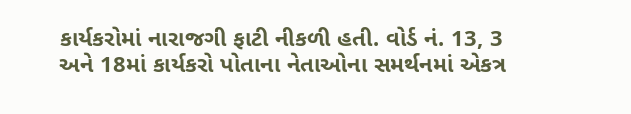કાર્યકરોમાં નારાજગી ફાટી નીકળી હતી. વોર્ડ નં. 13, 3 અને 18માં કાર્યકરો પોતાના નેતાઓના સમર્થનમાં એકત્ર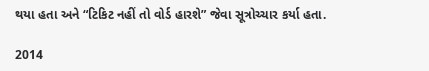થયા હતા અને “ટિકિટ નહીં તો વોર્ડ હારશે” જેવા સૂત્રોચ્ચાર કર્યા હતા.

2014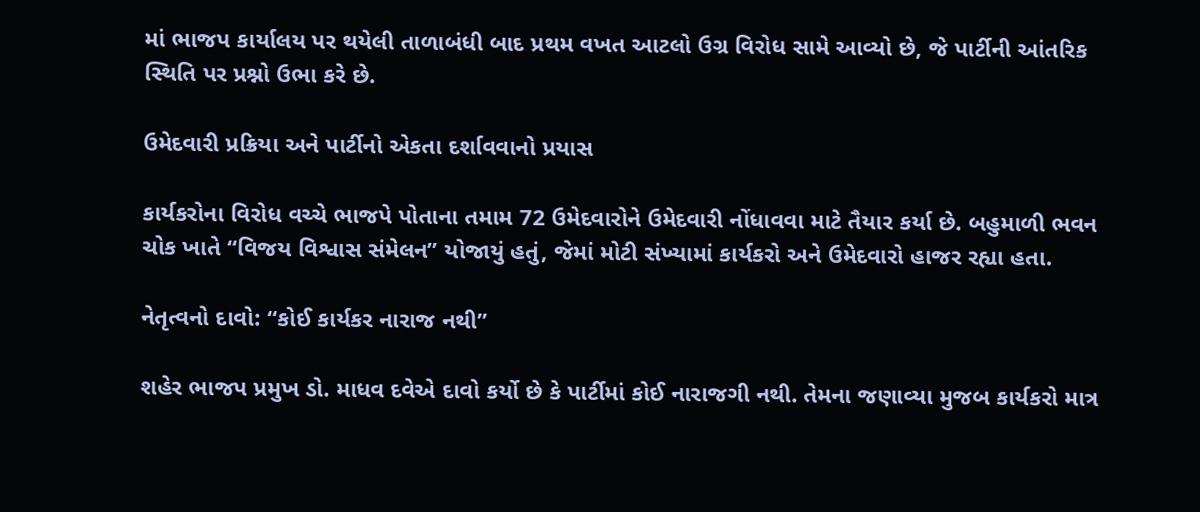માં ભાજપ કાર્યાલય પર થયેલી તાળાબંધી બાદ પ્રથમ વખત આટલો ઉગ્ર વિરોધ સામે આવ્યો છે, જે પાર્ટીની આંતરિક સ્થિતિ પર પ્રશ્નો ઉભા કરે છે.

ઉમેદવારી પ્રક્રિયા અને પાર્ટીનો એકતા દર્શાવવાનો પ્રયાસ

કાર્યકરોના વિરોધ વચ્ચે ભાજપે પોતાના તમામ 72 ઉમેદવારોને ઉમેદવારી નોંધાવવા માટે તૈયાર કર્યા છે. બહુમાળી ભવન ચોક ખાતે “વિજય વિશ્વાસ સંમેલન” યોજાયું હતું, જેમાં મોટી સંખ્યામાં કાર્યકરો અને ઉમેદવારો હાજર રહ્યા હતા.

નેતૃત્વનો દાવો: “કોઈ કાર્યકર નારાજ નથી”

શહેર ભાજપ પ્રમુખ ડો. માધવ દવેએ દાવો કર્યો છે કે પાર્ટીમાં કોઈ નારાજગી નથી. તેમના જણાવ્યા મુજબ કાર્યકરો માત્ર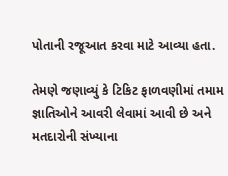પોતાની રજૂઆત કરવા માટે આવ્યા હતા.

તેમણે જણાવ્યું કે ટિકિટ ફાળવણીમાં તમામ જ્ઞાતિઓને આવરી લેવામાં આવી છે અને મતદારોની સંખ્યાના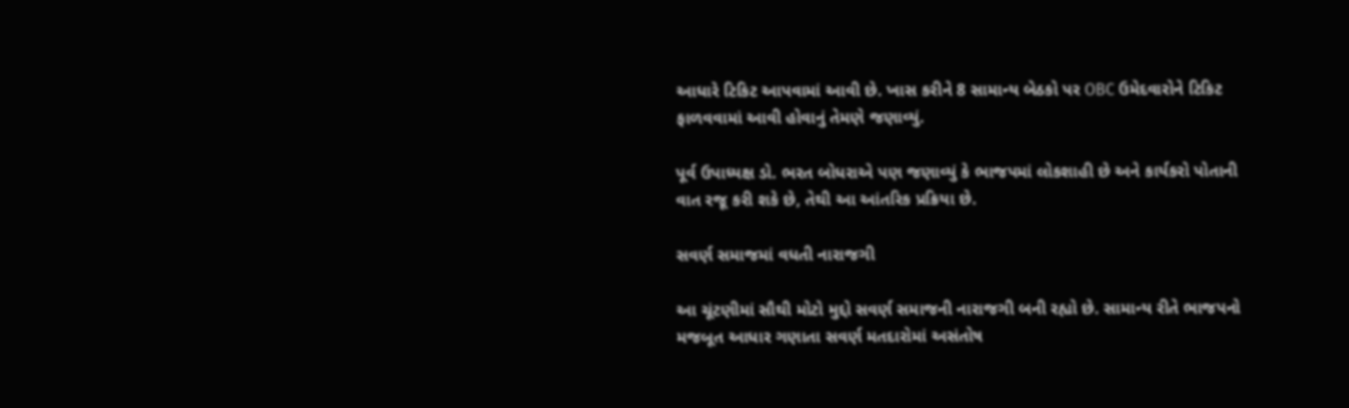આધારે ટિકિટ આપવામાં આવી છે. ખાસ કરીને 8 સામાન્ય બેઠકો પર OBC ઉમેદવારોને ટિકિટ ફાળવવામાં આવી હોવાનું તેમણે જણાવ્યું.

પૂર્વ ઉપાધ્યક્ષ ડો. ભરત બોધરાએ પણ જણાવ્યું કે ભાજપમાં લોકશાહી છે અને કાર્યકરો પોતાની વાત રજૂ કરી શકે છે, તેથી આ આંતરિક પ્રક્રિયા છે.

સવર્ણ સમાજમાં વધતી નારાજગી

આ ચૂંટણીમાં સૌથી મોટો મુદ્દો સવર્ણ સમાજની નારાજગી બની રહ્યો છે. સામાન્ય રીતે ભાજપનો મજબૂત આધાર ગણાતા સવર્ણ મતદારોમાં અસંતોષ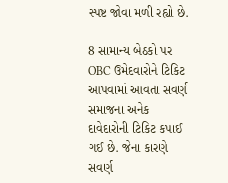સ્પષ્ટ જોવા મળી રહ્યો છે.

8 સામાન્ય બેઠકો પર OBC ઉમેદવારોને ટિકિટ આપવામાં આવતા સવર્ણ સમાજના અનેક દાવેદારોની ટિકિટ કપાઈ ગઈ છે. જેના કારણે સવર્ણ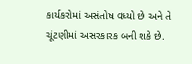કાર્યકરોમાં અસંતોષ વધ્યો છે અને તે ચૂંટણીમાં અસરકારક બની શકે છે.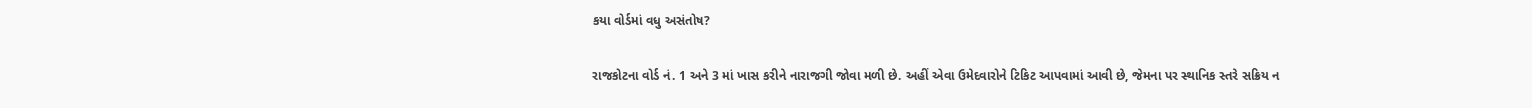કયા વોર્ડમાં વધુ અસંતોષ?

રાજકોટના વોર્ડ નં. 1 અને 3 માં ખાસ કરીને નારાજગી જોવા મળી છે. અહીં એવા ઉમેદવારોને ટિકિટ આપવામાં આવી છે, જેમના પર સ્થાનિક સ્તરે સક્રિય ન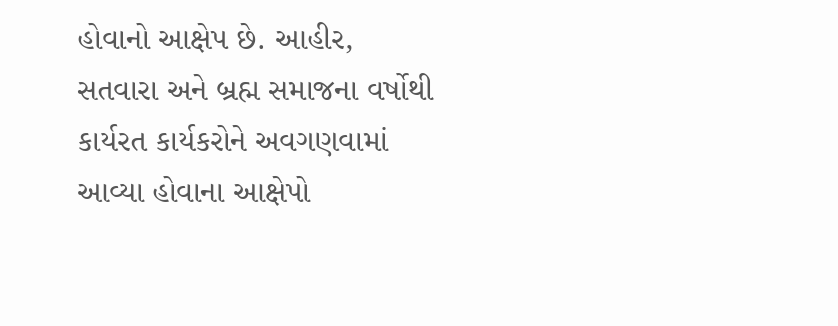હોવાનો આક્ષેપ છે. આહીર, સતવારા અને બ્રહ્મ સમાજના વર્ષોથી કાર્યરત કાર્યકરોને અવગણવામાં આવ્યા હોવાના આક્ષેપો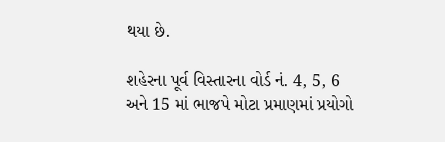થયા છે.

શહેરના પૂર્વ વિસ્તારના વોર્ડ નં. 4, 5, 6 અને 15 માં ભાજપે મોટા પ્રમાણમાં પ્રયોગો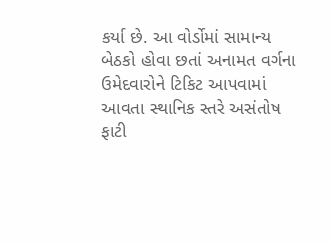કર્યા છે. આ વોર્ડોમાં સામાન્ય બેઠકો હોવા છતાં અનામત વર્ગના ઉમેદવારોને ટિકિટ આપવામાં આવતા સ્થાનિક સ્તરે અસંતોષ ફાટી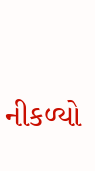નીકળ્યો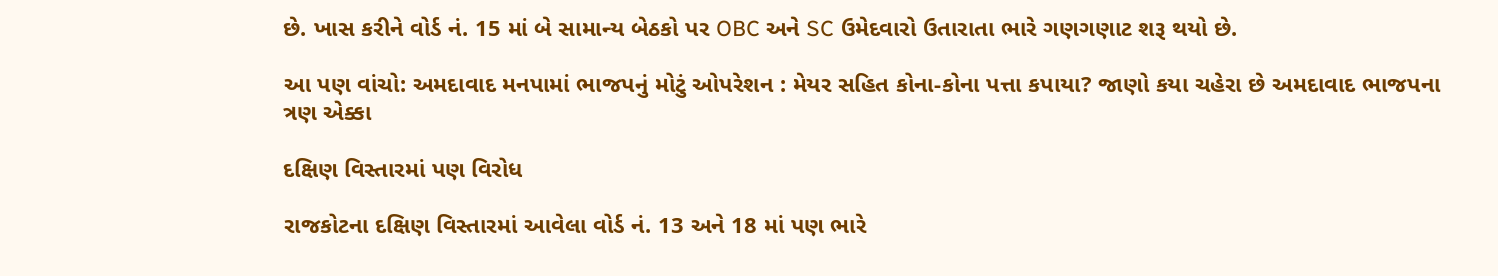છે. ખાસ કરીને વોર્ડ નં. 15 માં બે સામાન્ય બેઠકો પર OBC અને SC ઉમેદવારો ઉતારાતા ભારે ગણગણાટ શરૂ થયો છે.

આ પણ વાંચો: અમદાવાદ મનપામાં ભાજપનું મોટું ઓપરેશન : મેયર સહિત કોના-કોના પત્તા કપાયા? જાણો કયા ચહેરા છે અમદાવાદ ભાજપના ત્રણ એક્કા

દક્ષિણ વિસ્તારમાં પણ વિરોધ

રાજકોટના દક્ષિણ વિસ્તારમાં આવેલા વોર્ડ નં. 13 અને 18 માં પણ ભારે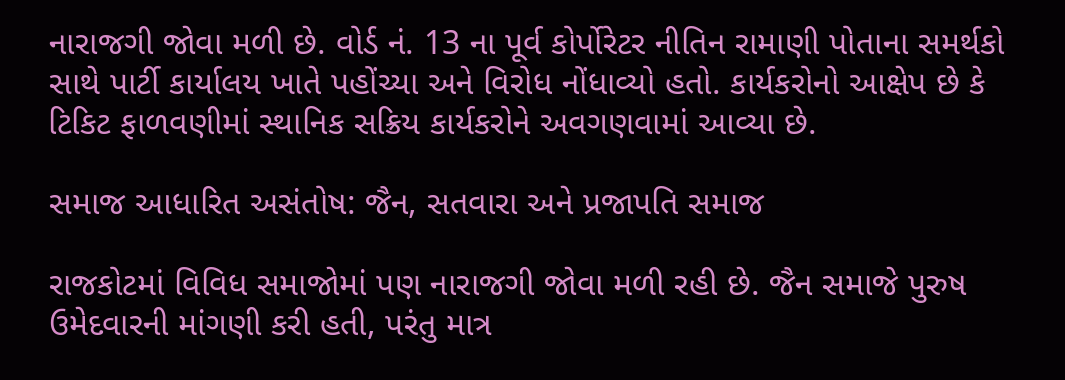નારાજગી જોવા મળી છે. વોર્ડ નં. 13 ના પૂર્વ કોર્પોરેટર નીતિન રામાણી પોતાના સમર્થકો સાથે પાર્ટી કાર્યાલય ખાતે પહોંચ્યા અને વિરોધ નોંધાવ્યો હતો. કાર્યકરોનો આક્ષેપ છે કે ટિકિટ ફાળવણીમાં સ્થાનિક સક્રિય કાર્યકરોને અવગણવામાં આવ્યા છે.

સમાજ આધારિત અસંતોષ: જૈન, સતવારા અને પ્રજાપતિ સમાજ

રાજકોટમાં વિવિધ સમાજોમાં પણ નારાજગી જોવા મળી રહી છે. જૈન સમાજે પુરુષ ઉમેદવારની માંગણી કરી હતી, પરંતુ માત્ર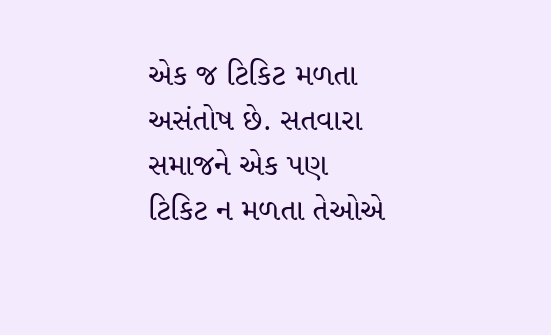એક જ ટિકિટ મળતા અસંતોષ છે. સતવારા સમાજને એક પણ ટિકિટ ન મળતા તેઓએ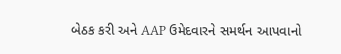બેઠક કરી અને AAP ઉમેદવારને સમર્થન આપવાનો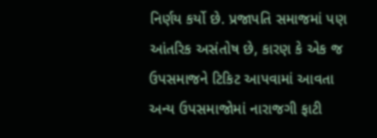નિર્ણય કર્યો છે. પ્રજાપતિ સમાજમાં પણ આંતરિક અસંતોષ છે, કારણ કે એક જ ઉપસમાજને ટિકિટ આપવામાં આવતા અન્ય ઉપસમાજોમાં નારાજગી ફાટી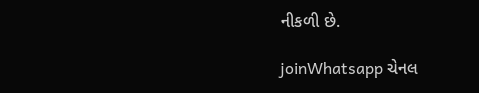નીકળી છે.

joinWhatsapp ચેનલ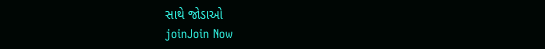સાથે જોડાઓ
joinJoin Now